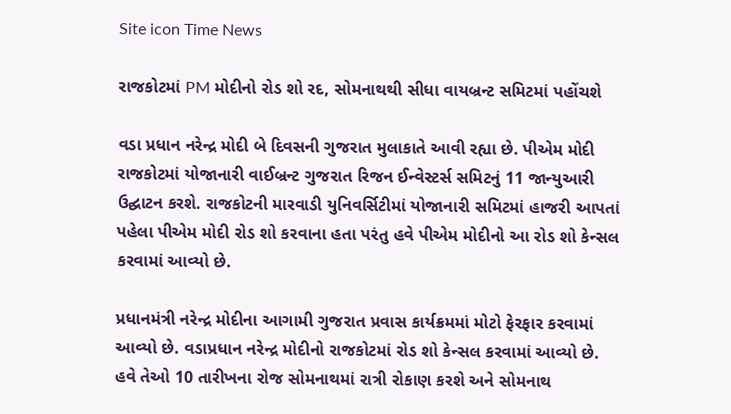Site icon Time News

રાજકોટમાં PM મોદીનો રોડ શો રદ, સોમનાથથી સીધા વાયબ્રન્ટ સમિટમાં પહોંચશે

વડા પ્રધાન નરેન્દ્ર મોદી બે દિવસની ગુજરાત મુલાકાતે આવી રહ્યા છે. પીએમ મોદી રાજકોટમાં યોજાનારી વાઈબ્રન્ટ ગુજરાત રિજન ઈન્વેસ્ટર્સ સમિટનું 11 જાન્યુઆરી ઉદ્ઘાટન કરશે. રાજકોટની મારવાડી યુનિવર્સિટીમાં યોજાનારી સમિટમાં હાજરી આપતાં પહેલા પીએમ મોદી રોડ શો કરવાના હતા પરંતુ હવે પીએમ મોદીનો આ રોડ શો કેન્સલ કરવામાં આવ્યો છે.

પ્રધાનમંત્રી નરેન્દ્ર મોદીના આગામી ગુજરાત પ્રવાસ કાર્યક્રમમાં મોટો ફેરફાર કરવામાં આવ્યો છે. વડાપ્રધાન નરેન્દ્ર મોદીનો રાજકોટમાં રોડ શો કેન્સલ કરવામાં આવ્યો છે. હવે તેઓ 10 તારીખના રોજ સોમનાથમાં રાત્રી રોકાણ કરશે અને સોમનાથ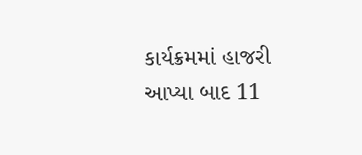કાર્યક્રમમાં હાજરી આપ્યા બાદ 11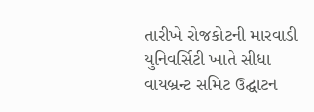તારીખે રોજકોટની મારવાડી યુનિવર્સિટી ખાતે સીધા વાયબ્રન્ટ સમિટ ઉદ્ઘાટન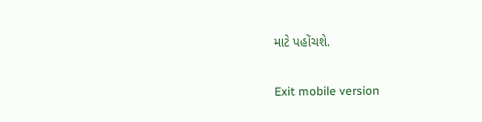માટે પહોંચશે.

Exit mobile version